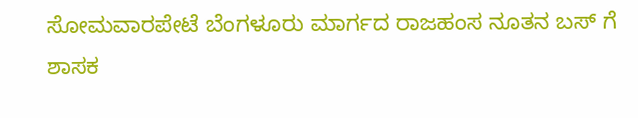ಸೋಮವಾರಪೇಟೆ ಬೆಂಗಳೂರು ಮಾರ್ಗದ ರಾಜಹಂಸ ನೂತನ ಬಸ್ ಗೆ ಶಾಸಕ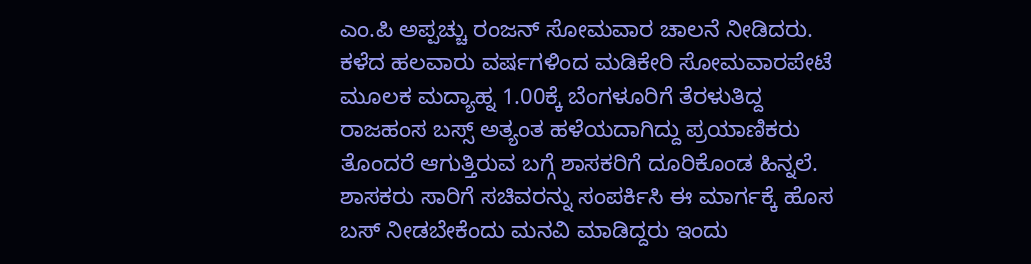ಎಂ.ಪಿ ಅಪ್ಪಚ್ಚು ರಂಜನ್ ಸೋಮವಾರ ಚಾಲನೆ ನೀಡಿದರು. ಕಳೆದ ಹಲವಾರು ವರ್ಷಗಳಿಂದ ಮಡಿಕೇರಿ ಸೋಮವಾರಪೇಟೆ ಮೂಲಕ ಮದ್ಯಾಹ್ನ 1.00ಕ್ಕೆ ಬೆಂಗಳೂರಿಗೆ ತೆರಳುತಿದ್ದ ರಾಜಹಂಸ ಬಸ್ಸ್ ಅತ್ಯಂತ ಹಳೆಯದಾಗಿದ್ದು ಪ್ರಯಾಣಿಕರು ತೊಂದರೆ ಆಗುತ್ತಿರುವ ಬಗ್ಗೆ ಶಾಸಕರಿಗೆ ದೂರಿಕೊಂಡ ಹಿನ್ನಲೆ. ಶಾಸಕರು ಸಾರಿಗೆ ಸಚಿವರನ್ನು ಸಂಪರ್ಕಿಸಿ ಈ ಮಾರ್ಗಕ್ಕೆ ಹೊಸ ಬಸ್ ನೀಡಬೇಕೆಂದು ಮನವಿ ಮಾಡಿದ್ದರು ಇಂದು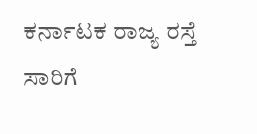ಕರ್ನಾಟಕ ರಾಜ್ಯ ರಸ್ತೆ ಸಾರಿಗೆ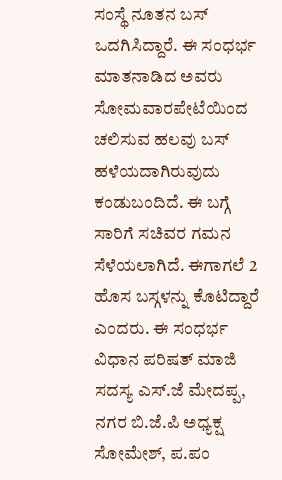ಸಂಸ್ಥೆ ನೂತನ ಬಸ್ ಒದಗಿಸಿದ್ದಾರೆ. ಈ ಸಂಧರ್ಭ ಮಾತನಾಡಿದ ಅವರು ಸೋಮವಾರಪೇಟೆಯಿಂದ ಚಲಿಸುವ ಹಲವು ಬಸ್ ಹಳೆಯದಾಗಿರುವುದು ಕಂಡುಬಂದಿದೆ. ಈ ಬಗ್ಗೆ ಸಾರಿಗೆ ಸಚಿವರ ಗಮನ ಸೆಳೆಯಲಾಗಿದೆ. ಈಗಾಗಲೆ 2 ಹೊಸ ಬಸ್ಗಳನ್ನು ಕೊಟಿದ್ದಾರೆ ಎಂದರು. ಈ ಸಂಧರ್ಭ ವಿಧಾನ ಪರಿಷತ್ ಮಾಜಿ ಸದಸ್ಯ ಎಸ್.ಜೆ ಮೇದಪ್ಪ, ನಗರ ಬಿ.ಜೆ.ಪಿ ಅಧ್ಯಕ್ಷ ಸೋಮೇಶ್, ಪ.ಪಂ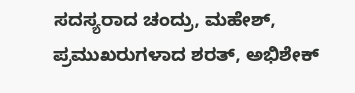ಸದಸ್ಯರಾದ ಚಂದ್ರು, ಮಹೇಶ್, ಪ್ರಮುಖರುಗಳಾದ ಶರತ್, ಅಭಿಶೇಕ್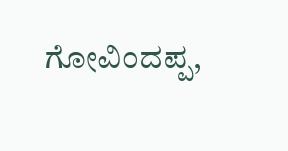ಗೋವಿಂದಪ್ಪ,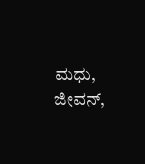ಮಧು, ಜೀವನ್,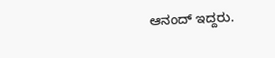ಆನಂದ್ ಇದ್ದರು.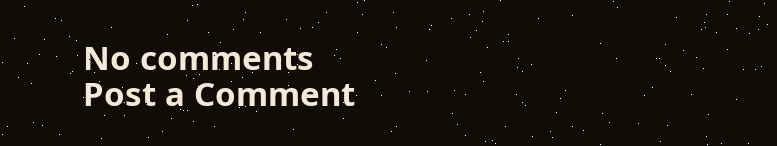No comments
Post a Comment